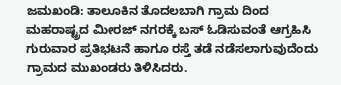ಜಮಖಂಡಿ: ತಾಲೂಕಿನ ತೊದಲಬಾಗಿ ಗ್ರಾಮ ದಿಂದ ಮಹರಾಷ್ಟ್ರದ ಮೀರಜ್ ನಗರಕ್ಕೆ ಬಸ್ ಓಡಿಸುವಂತೆ ಆಗ್ರಹಿಸಿ ಗುರುವಾರ ಪ್ರತಿಭಟನೆ ಹಾಗೂ ರಸ್ತೆ ತಡೆ ನಡೆಸಲಾಗುವುದೆಂದು ಗ್ರಾಮದ ಮುಖಂಡರು ತಿಳಿಸಿದರು.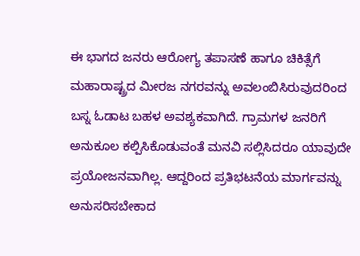ಈ ಭಾಗದ ಜನರು ಆರೋಗ್ಯ ತಪಾಸಣೆ ಹಾಗೂ ಚಿಕಿತ್ಸೆಗೆ ಮಹಾರಾಷ್ಟ್ರದ ಮೀರಜ ನಗರವನ್ನು ಅವಲಂಬಿಸಿರುವುದರಿಂದ ಬಸ್ನ ಓಡಾಟ ಬಹಳ ಅವಶ್ಯಕವಾಗಿದೆ. ಗ್ರಾಮಗಳ ಜನರಿಗೆ ಅನುಕೂಲ ಕಲ್ಪಿಸಿಕೊಡುವಂತೆ ಮನವಿ ಸಲ್ಲಿಸಿದರೂ ಯಾವುದೇ ಪ್ರಯೋಜನವಾಗಿಲ್ಲ. ಆದ್ದರಿಂದ ಪ್ರತಿಭಟನೆಯ ಮಾರ್ಗವನ್ನು ಅನುಸರಿಸಬೇಕಾದ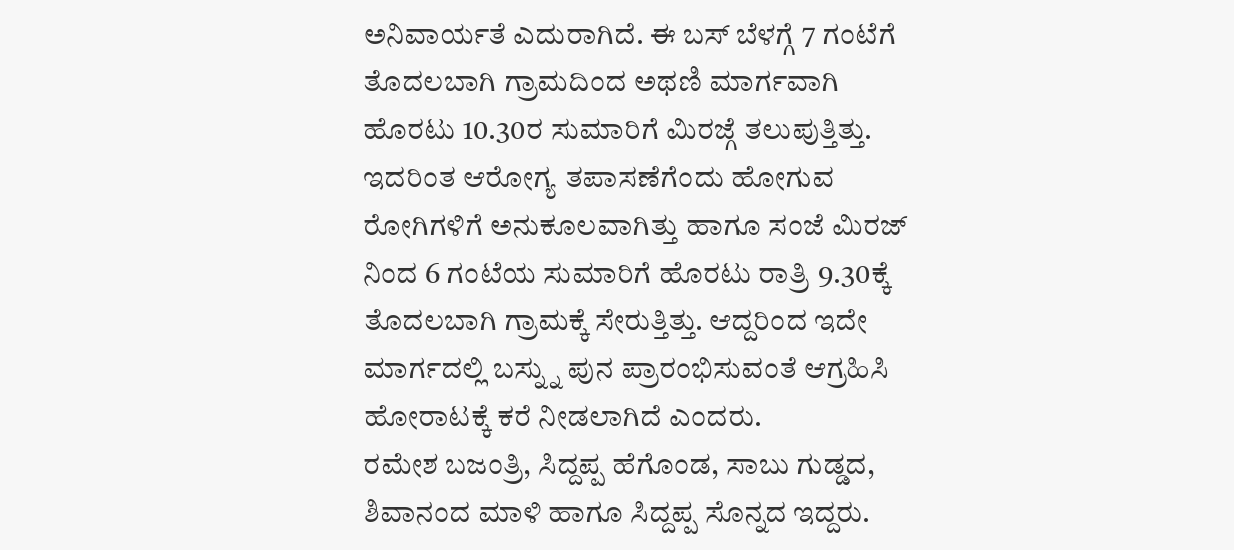ಅನಿವಾರ್ಯತೆ ಎದುರಾಗಿದೆ. ಈ ಬಸ್ ಬೆಳಗ್ಗೆ 7 ಗಂಟೆಗೆ ತೊದಲಬಾಗಿ ಗ್ರಾಮದಿಂದ ಅಥಣಿ ಮಾರ್ಗವಾಗಿ ಹೊರಟು 10.30ರ ಸುಮಾರಿಗೆ ಮಿರಜ್ಗೆ ತಲುಪುತ್ತಿತ್ತು. ಇದರಿಂತ ಆರೋಗ್ಯ ತಪಾಸಣೆಗೆಂದು ಹೋಗುವ ರೋಗಿಗಳಿಗೆ ಅನುಕೂಲವಾಗಿತ್ತು ಹಾಗೂ ಸಂಜೆ ಮಿರಜ್ ನಿಂದ 6 ಗಂಟೆಯ ಸುಮಾರಿಗೆ ಹೊರಟು ರಾತ್ರಿ 9.30ಕ್ಕೆ ತೊದಲಬಾಗಿ ಗ್ರಾಮಕ್ಕೆ ಸೇರುತ್ತಿತ್ತು. ಆದ್ದರಿಂದ ಇದೇ ಮಾರ್ಗದಲ್ಲಿ ಬಸ್ನ್ನು ಪುನ ಪ್ರಾರಂಭಿಸುವಂತೆ ಆಗ್ರಹಿಸಿ ಹೋರಾಟಕ್ಕೆ ಕರೆ ನೀಡಲಾಗಿದೆ ಎಂದರು.
ರಮೇಶ ಬಜಂತ್ರಿ, ಸಿದ್ದಪ್ಪ ಹೆಗೊಂಡ, ಸಾಬು ಗುಡ್ಡದ, ಶಿವಾನಂದ ಮಾಳಿ ಹಾಗೂ ಸಿದ್ದಪ್ಪ ಸೊನ್ನದ ಇದ್ದರು.